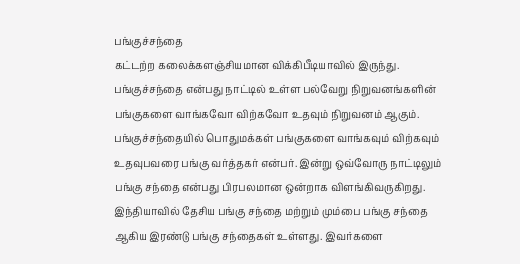பங்குச்சந்தை
கட்டற்ற கலைக்களஞ்சியமான விக்கிபீடியாவில் இருந்து.
பங்குச்சந்தை என்பது நாட்டில் உள்ள பல்வேறு நிறுவனங்களின் பங்குகளை வாங்கவோ விற்கவோ உதவும் நிறுவனம் ஆகும். பங்குச்சந்தையில் பொதுமக்கள் பங்குகளை வாங்கவும் விற்கவும் உதவுபவரை பங்கு வர்த்தகர் என்பர். இன்று ஒவ்வோரு நாட்டிலும் பங்கு சந்தை என்பது பிரபலமான ஒன்றாக விளங்கிவருகிறது. இந்தியாவில் தேசிய பங்கு சந்தை மற்றும் மும்பை பங்கு சந்தை ஆகிய இரண்டு பங்கு சந்தைகள் உள்ளது. இவர்களை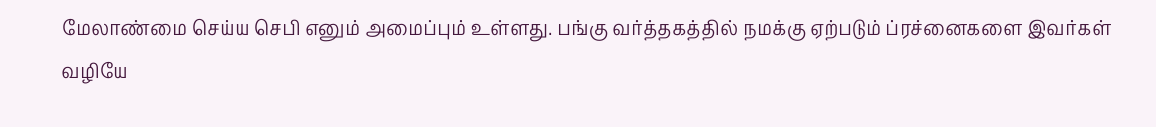மேலாண்மை செய்ய செபி எனும் அமைப்பும் உள்ளது. பங்கு வர்த்தகத்தில் நமக்கு ஏற்படும் ப்ரச்னைகளை இவர்கள் வழியே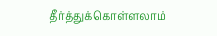தீர்த்துக்கொள்ளலாம்